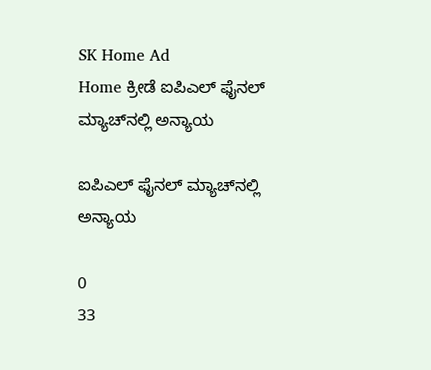SK Home Ad
Home ಕ್ರೀಡೆ ಐಪಿಎಲ್ ಫೈನಲ್ ಮ್ಯಾಚ್‌ನಲ್ಲಿ ಅನ್ಯಾಯ

ಐಪಿಎಲ್ ಫೈನಲ್ ಮ್ಯಾಚ್‌ನಲ್ಲಿ ಅನ್ಯಾಯ

0
33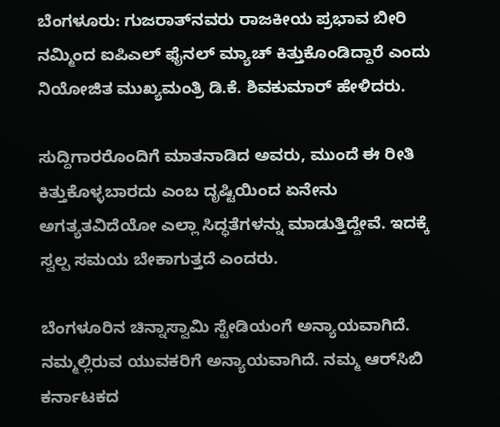ಬೆಂಗಳೂರು: ಗುಜರಾತ್‌ನವರು ರಾಜಕೀಯ ಪ್ರಭಾವ ಬೀರಿ ನಮ್ಮಿಂದ ಐಪಿಎಲ್ ಫೈನಲ್ ಮ್ಯಾಚ್ ಕಿತ್ತುಕೊಂಡಿದ್ದಾರೆ ಎಂದು ನಿಯೋಜಿತ ಮುಖ್ಯಮಂತ್ರಿ ಡಿ.ಕೆ. ಶಿವಕುಮಾರ್ ಹೇಳಿದರು.

ಸುದ್ದಿಗಾರರೊಂದಿಗೆ ಮಾತನಾಡಿದ ಅವರು, ಮುಂದೆ ಈ ರೀತಿ ಕಿತ್ತುಕೊಳ್ಳಬಾರದು ಎಂಬ ದೃಷ್ಟಿಯಿಂದ ಏನೇನು ಅಗತ್ಯತವಿದೆಯೋ ಎಲ್ಲಾ ಸಿದ್ಧತೆಗಳನ್ನು ಮಾಡುತ್ತಿದ್ದೇವೆ. ಇದಕ್ಕೆ ಸ್ವಲ್ಪ ಸಮಯ ಬೇಕಾಗುತ್ತದೆ ಎಂದರು.

ಬೆಂಗಳೂರಿನ ಚಿನ್ನಾಸ್ವಾಮಿ ಸ್ಟೇಡಿಯಂಗೆ ಅನ್ಯಾಯವಾಗಿದೆ. ನಮ್ಮಲ್ಲಿರುವ ಯುವಕರಿಗೆ ಅನ್ಯಾಯವಾಗಿದೆ. ನಮ್ಮ ಆರ್‌ಸಿಬಿ ಕರ್ನಾಟಕದ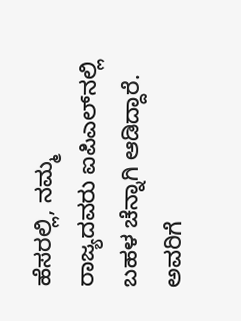ಹೆಸರಲ್ಲಿ, ನಮ್ಮ ರಾಜ್ಯದವರು ಐಪಿಎಲ್‌ನಲ್ಲಿ ಬಹಳ ಚೆನ್ನಾಗಿ ಆಡಿದ್ದಾರೆ. ಅವರಿಗೆ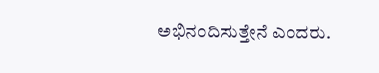ಅಭಿನಂದಿಸುತ್ತೇನೆ ಎಂದರು.